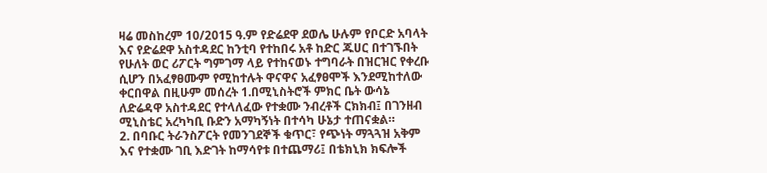ዛሬ መስከረም 10/2015 ዓ.ም የድሬደዋ ደወሌ ሁሉም የቦርድ አባላት እና የድሬደዋ አስተዳደር ከንቲባ የተከበሩ አቶ ከድር ጁሀር በተገኙበት የሁለት ወር ሪፖርት ግምገማ ላይ የተከናወኑ ተግባራት በዝርዝር የቀረቡ ሲሆን በአፈፃፀሙም የሚከተሉት ዋናዋና አፈፃፀሞች እንደሚከተለው ቀርበዋል በዚሁም መሰረት 1.በሚኒስትሮች ምክር ቤት ውሳኔ ለድሬዳዋ አስተዳደር የተላለፈው የተቋሙ ንብረቶች ርክክብ፤ በገንዘብ ሚኒስቴር አረካካቢ ቡድን አማካኝነት በተሳካ ሁኔታ ተጠናቋል።
2. በባቡር ትራንስፖርት የመንገደኞች ቁጥር፣ የጭነት ማጓጓዝ አቅም እና የተቋሙ ገቢ እድገት ከማሳየቱ በተጨማሪ፤ በቴክኒክ ክፍሎች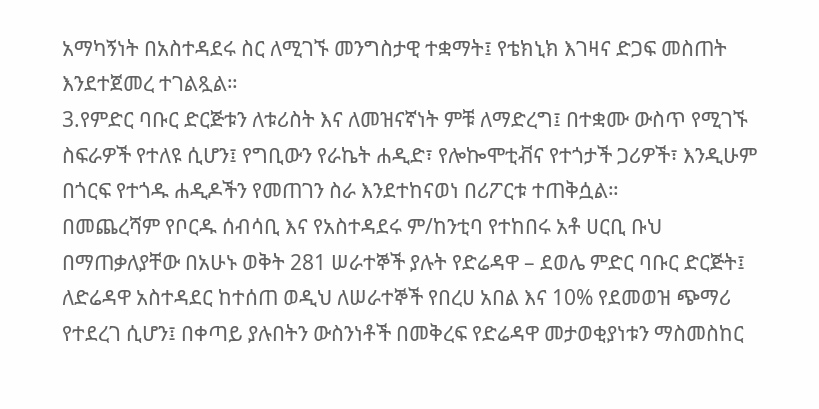አማካኝነት በአስተዳደሩ ስር ለሚገኙ መንግስታዊ ተቋማት፤ የቴክኒክ እገዛና ድጋፍ መስጠት እንደተጀመረ ተገልጿል።
3.የምድር ባቡር ድርጅቱን ለቱሪስት እና ለመዝናኛነት ምቹ ለማድረግ፤ በተቋሙ ውስጥ የሚገኙ ስፍራዎች የተለዩ ሲሆን፤ የግቢውን የራኬት ሐዲድ፣ የሎኰሞቲቭና የተጎታች ጋሪዎች፣ እንዲሁም በጎርፍ የተጎዱ ሐዲዶችን የመጠገን ስራ እንደተከናወነ በሪፖርቱ ተጠቅሷል።
በመጨረሻም የቦርዱ ሰብሳቢ እና የአስተዳደሩ ም/ከንቲባ የተከበሩ አቶ ሀርቢ ቡህ በማጠቃለያቸው በአሁኑ ወቅት 281 ሠራተኞች ያሉት የድሬዳዋ – ደወሌ ምድር ባቡር ድርጅት፤ ለድሬዳዋ አስተዳደር ከተሰጠ ወዲህ ለሠራተኞች የበረሀ አበል እና 10% የደመወዝ ጭማሪ የተደረገ ሲሆን፤ በቀጣይ ያሉበትን ውስንነቶች በመቅረፍ የድሬዳዋ መታወቂያነቱን ማስመስከር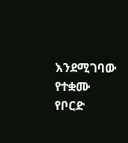እንደሚገባው የተቋሙ የቦርድ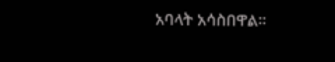አባላት አሳስበዋል፡፡